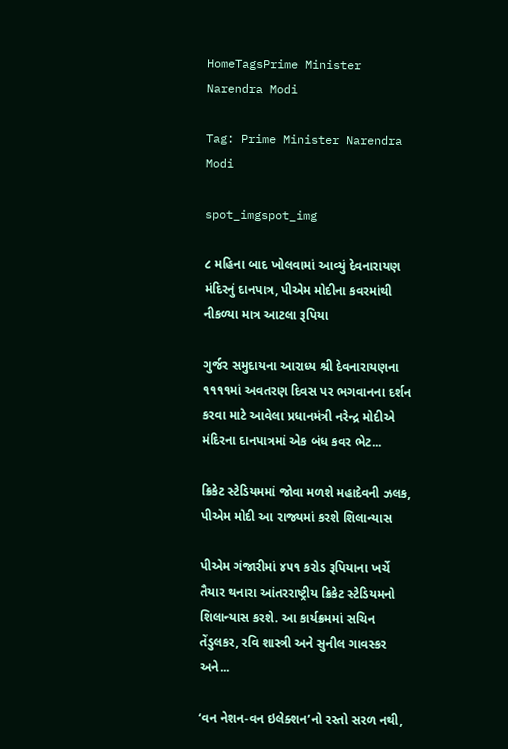HomeTagsPrime Minister Narendra Modi

Tag: Prime Minister Narendra Modi

spot_imgspot_img

૮ મહિના બાદ ખોલવામાં આવ્યું દેવનારાયણ મંદિરનું દાનપાત્ર, પીએમ મોદીના કવરમાંથી નીકળ્યા માત્ર આટલા રૂપિયા

ગુર્જર સમુદાયના આરાધ્ય શ્રી દેવનારાયણના ૧૧૧૧માં અવતરણ દિવસ પર ભગવાનના દર્શન કરવા માટે આવેલા પ્રધાનમંત્રી નરેન્દ્ર મોદીએ મંદિરના દાનપાત્રમાં એક બંધ કવર ભેટ...

ક્રિકેટ સ્ટેડિયમમાં જોવા મળશે મહાદેવની ઝલક, પીએમ મોદી આ રાજ્યમાં કરશે શિલાન્યાસ

પીએમ ગંજારીમાં ૪૫૧ કરોડ રૂપિયાના ખર્ચે તૈયાર થનારા આંતરરાષ્ટ્રીય ક્રિકેટ સ્ટેડિયમનો શિલાન્યાસ કરશે. આ કાર્યક્રમમાં સચિન તેંડુલકર, રવિ શાસ્ત્રી અને સુનીલ ગાવસ્કર અને...

‘વન નેશન-વન ઇલેક્શન’નો રસ્તો સરળ નથી,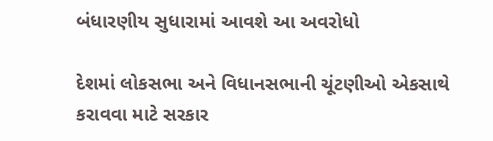બંધારણીય સુધારામાં આવશે આ અવરોધો

દેશમાં લોકસભા અને વિધાનસભાની ચૂંટણીઓ એકસાથે કરાવવા માટે સરકાર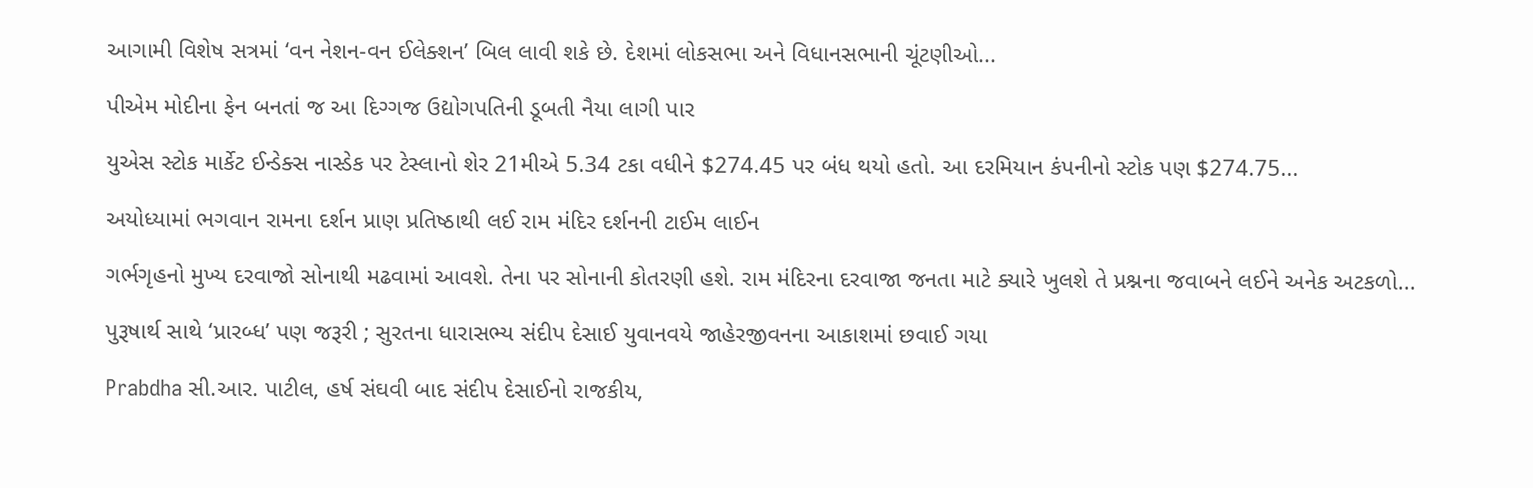આગામી વિશેષ સત્રમાં ‘વન નેશન-વન ઈલેક્શન’ બિલ લાવી શકે છે. દેશમાં લોકસભા અને વિધાનસભાની ચૂંટણીઓ...

પીએમ મોદીના ફેન બનતાં જ આ દિગ્ગજ ઉદ્યોગપતિની ડૂબતી નૈયા લાગી પાર

યુએસ સ્ટોક માર્કેટ ઈન્ડેક્સ નાસ્ડેક પર ટેસ્લાનો શેર 21મીએ 5.34 ટકા વધીને $274.45 પર બંધ થયો હતો. આ દરમિયાન કંપનીનો સ્ટોક પણ $274.75...

અયોધ્યામાં ભગવાન રામના દર્શન પ્રાણ પ્રતિષ્ઠાથી લઈ રામ મંદિર દર્શનની ટાઈમ લાઈન

ગર્ભગૃહનો મુખ્ય દરવાજો સોનાથી મઢવામાં આવશે. તેના પર સોનાની કોતરણી હશે. રામ મંદિરના દરવાજા જનતા માટે ક્યારે ખુલશે તે પ્રશ્નના જવાબને લઈને અનેક અટકળો...

પુરૂષાર્થ સાથે ‘પ્રારબ્ધ’ પણ જરૂરી ; સુરતના ધારાસભ્ય સંદીપ દેસાઈ યુવાનવયે જાહેરજીવનના આકાશમાં છવાઈ ગયા

Prabdha સી.આર. પાટીલ, હર્ષ સંઘવી બાદ સંદીપ દેસાઈનો રાજકીય,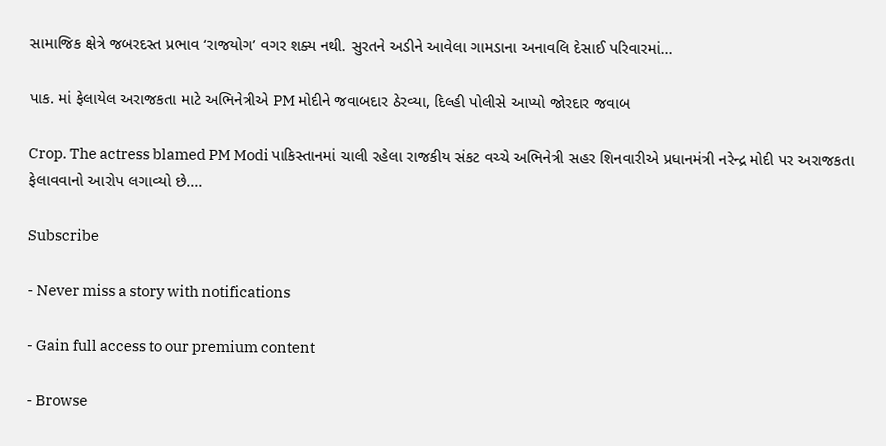સામાજિક ક્ષેત્રે જબરદસ્ત પ્રભાવ ‘રાજયોગ’ વગર શક્ય નથી. સુરતને અડીને આવેલા ગામડાના અનાવલિ દેસાઈ પરિવારમાં...

પાક. માં ફેલાયેલ અરાજકતા માટે અભિનેત્રીએ PM મોદીને જવાબદાર ઠેરવ્યા, દિલ્હી પોલીસે આપ્યો જોરદાર જવાબ

Crop. The actress blamed PM Modi પાકિસ્તાનમાં ચાલી રહેલા રાજકીય સંકટ વચ્ચે અભિનેત્રી સહર શિનવારીએ પ્રધાનમંત્રી નરેન્દ્ર મોદી પર અરાજકતા ફેલાવવાનો આરોપ લગાવ્યો છે....

Subscribe

- Never miss a story with notifications

- Gain full access to our premium content

- Browse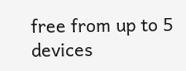free from up to 5 devices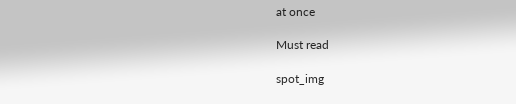at once

Must read

spot_img